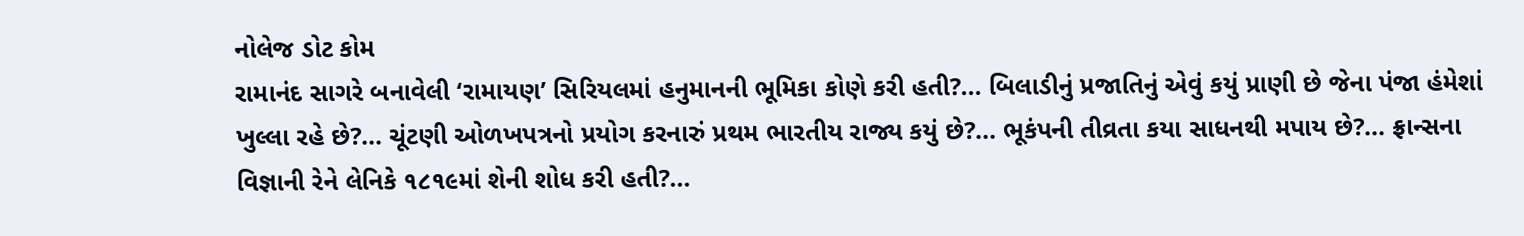નોલેજ ડોટ કોમ
રામાનંદ સાગરે બનાવેલી ‘રામાયણ’ સિરિયલમાં હનુમાનની ભૂમિકા કોણે કરી હતી?... બિલાડીનું પ્રજાતિનું એવું કયું પ્રાણી છે જેના પંજા હંમેશાં ખુલ્લા રહે છે?... ચૂંટણી ઓળખપત્રનો પ્રયોગ કરનારું પ્રથમ ભારતીય રાજ્ય કયું છે?... ભૂકંપની તીવ્રતા કયા સાધનથી મપાય છે?... ફ્રાન્સના વિજ્ઞાની રેને લેનિકે ૧૮૧૯માં શેની શોધ કરી હતી?...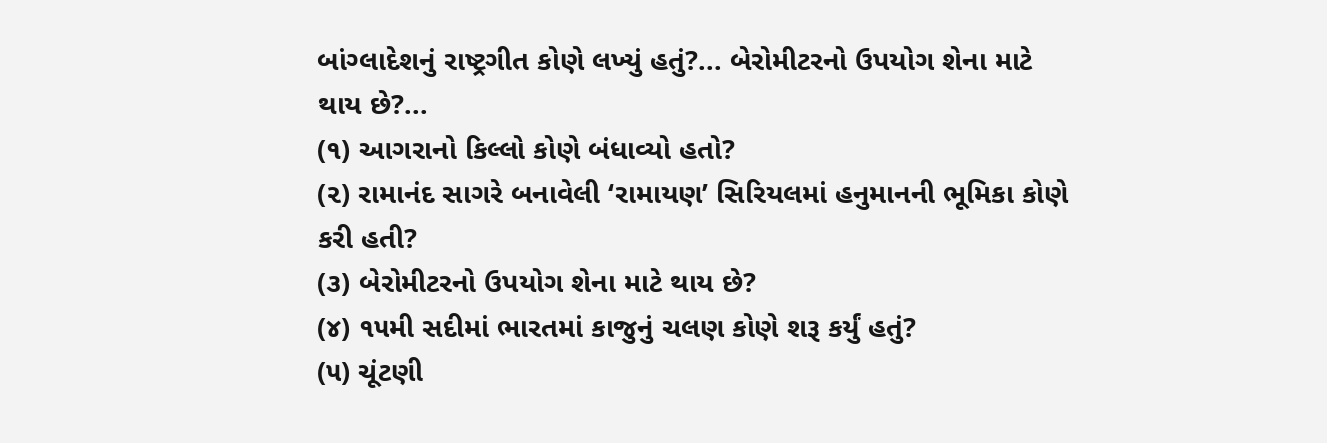બાંગ્લાદેશનું રાષ્ટ્રગીત કોણે લખ્યું હતું?... બેરોમીટરનો ઉપયોગ શેના માટે થાય છે?...
(૧) આગરાનો કિલ્લો કોણે બંધાવ્યો હતો?
(૨) રામાનંદ સાગરે બનાવેલી ‘રામાયણ’ સિરિયલમાં હનુમાનની ભૂમિકા કોણે કરી હતી?
(૩) બેરોમીટરનો ઉપયોગ શેના માટે થાય છે?
(૪) ૧૫મી સદીમાં ભારતમાં કાજુનું ચલણ કોણે શરૂ કર્યું હતું?
(૫) ચૂંટણી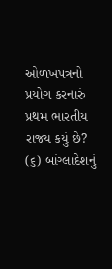ઓળખપત્રનો પ્રયોગ કરનારું પ્રથમ ભારતીય રાજ્ય કયું છે?
(૬) બાંગ્લાદેશનું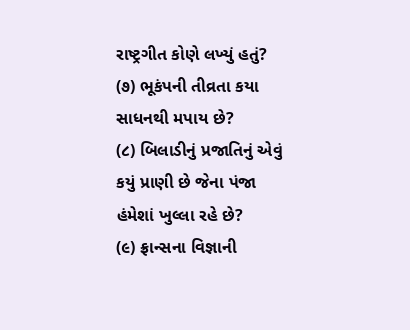રાષ્ટ્રગીત કોણે લખ્યું હતું?
(૭) ભૂકંપની તીવ્રતા કયા સાધનથી મપાય છે?
(૮) બિલાડીનું પ્રજાતિનું એવું કયું પ્રાણી છે જેના પંજા હંમેશાં ખુલ્લા રહે છે?
(૯) ફ્રાન્સના વિજ્ઞાની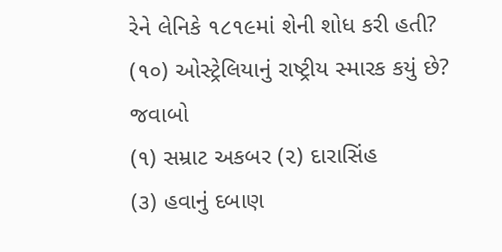રેને લેનિકે ૧૮૧૯માં શેની શોધ કરી હતી?
(૧૦) ઓસ્ટ્રેલિયાનું રાષ્ટ્રીય સ્મારક કયું છે?
જવાબો
(૧) સમ્રાટ અકબર (૨) દારાસિંહ
(૩) હવાનું દબાણ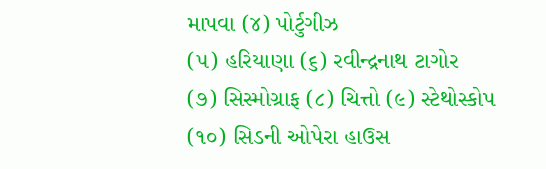માપવા (૪) પોર્ટુગીઝ
(૫) હરિયાણા (૬) રવીન્દ્રનાથ ટાગોર
(૭) સિસ્મોગ્રાફ (૮) ચિત્તો (૯) સ્ટેથોસ્કોપ
(૧૦) સિડની ઓપેરા હાઉસ